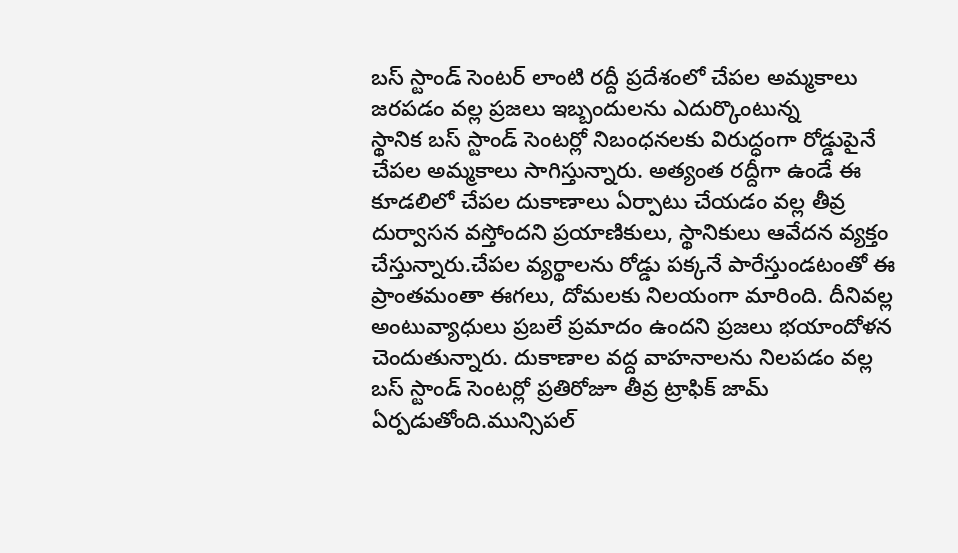బస్ స్టాండ్ సెంటర్ లాంటి రద్దీ ప్రదేశంలో చేపల అమ్మకాలు జరపడం వల్ల ప్రజలు ఇబ్బందులను ఎదుర్కొంటున్న
స్థానిక బస్ స్టాండ్ సెంటర్లో నిబంధనలకు విరుద్ధంగా రోడ్డుపైనే చేపల అమ్మకాలు సాగిస్తున్నారు. అత్యంత రద్దీగా ఉండే ఈ కూడలిలో చేపల దుకాణాలు ఏర్పాటు చేయడం వల్ల తీవ్ర దుర్వాసన వస్తోందని ప్రయాణికులు, స్థానికులు ఆవేదన వ్యక్తం చేస్తున్నారు.చేపల వ్యర్థాలను రోడ్డు పక్కనే పారేస్తుండటంతో ఈ ప్రాంతమంతా ఈగలు, దోమలకు నిలయంగా మారింది. దీనివల్ల అంటువ్యాధులు ప్రబలే ప్రమాదం ఉందని ప్రజలు భయాందోళన చెందుతున్నారు. దుకాణాల వద్ద వాహనాలను నిలపడం వల్ల బస్ స్టాండ్ సెంటర్లో ప్రతిరోజూ తీవ్ర ట్రాఫిక్ జామ్ ఏర్పడుతోంది.మున్సిపల్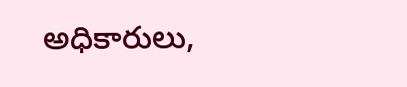అధికారులు,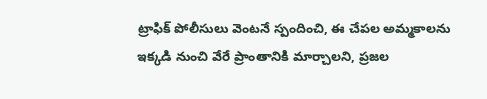ట్రాఫిక్ పోలీసులు వెంటనే స్పందించి, ఈ చేపల అమ్మకాలను ఇక్కడి నుంచి వేరే ప్రాంతానికి మార్చాలని, ప్రజల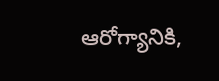ఆరోగ్యానికి,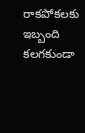రాకపోకలకు ఇబ్బంది కలగకుండా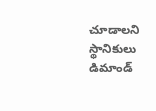చూడాలని స్థానికులు డిమాండ్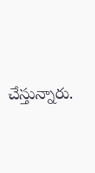చేస్తున్నారు.